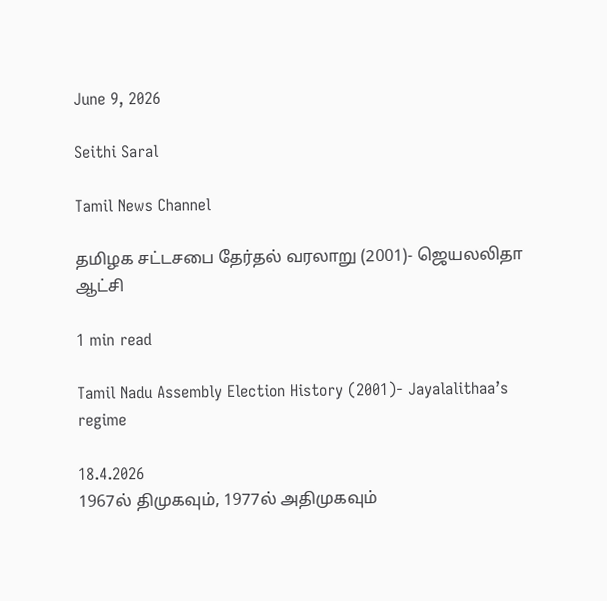June 9, 2026

Seithi Saral

Tamil News Channel

தமிழக சட்டசபை தேர்தல் வரலாறு (2001)- ஜெயலலிதா ஆட்சி

1 min read

Tamil Nadu Assembly Election History (2001)- Jayalalithaa’s regime

18.4.2026
1967ல் திமுகவும், 1977ல் அதிமுகவும்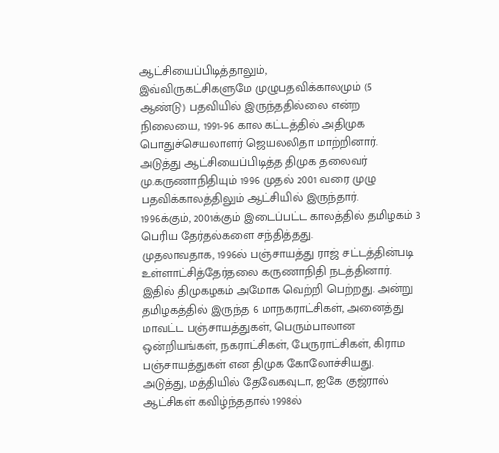ஆட்சியைப்பிடித்தாலும்,
இவ்விருகட்சிகளுமே முழுபதவிக்காலமும் (5 ஆண்டு) பதவியில் இருந்ததில்லை என்ற நிலையை, 1991-96 கால கட்டத்தில் அதிமுக பொதுச்செயலாளர் ஜெயலலிதா மாற்றினார். அடுத்து ஆட்சியைப்பிடித்த திமுக தலைவர் மு.கருணாநிதியும் 1996 முதல் 2001 வரை முழு பதவிக்காலத்திலும் ஆட்சியில் இருந்தார்.
1996க்கும், 2001க்கும் இடைப்பட்ட காலத்தில் தமிழகம் 3 பெரிய தேர்தல்களை சந்தித்தது.
முதலாவதாக, 1996ல் பஞ்சாயத்து ராஜ் சட்டத்தின்படி உள்ளாட்சித்தேர்தலை கருணாநிதி நடத்தினார். இதில் திமுகழகம் அமோக வெற்றி பெற்றது. அன்று
தமிழகத்தில் இருந்த 6 மாநகராட்சிகள், அனைத்து மாவட்ட பஞ்சாயத்துகள், பெரும்பாலான ஒன்றியங்கள், நகராட்சிகள், பேருராட்சிகள், கிராம பஞ்சாயத்துகள் என திமுக கோலோச்சியது.
அடுத்து, மத்தியில் தேவேகவுடா, ஐகே குஜ்ரால் ஆட்சிகள் கவிழ்ந்ததால் 1998ல்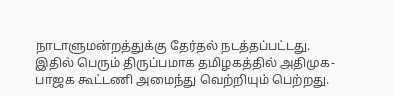நாடாளுமன்றத்துக்கு தேர்தல் நடத்தப்பட்டது.
இதில் பெரும் திருப்பமாக தமிழகத்தில் அதிமுக-பாஜக கூட்டணி அமைந்து வெற்றியும் பெற்றது.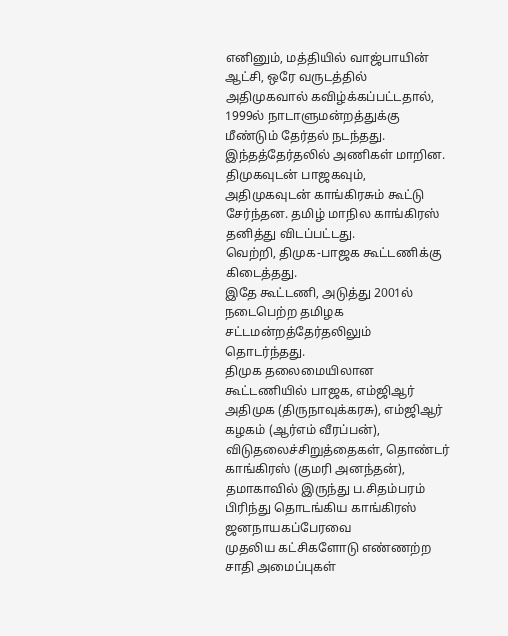எனினும், மத்தியில் வாஜ்பாயின் ஆட்சி, ஒரே வருடத்தில் அதிமுகவால் கவிழ்க்கப்பட்டதால், 1999ல் நாடாளுமன்றத்துக்கு மீண்டும் தேர்தல் நடந்தது.
இந்தத்தேர்தலில் அணிகள் மாறின. திமுகவுடன் பாஜகவும், அதிமுகவுடன் காங்கிரசும் கூட்டு சேர்ந்தன. தமிழ் மாநில காங்கிரஸ் தனித்து விடப்பட்டது.
வெற்றி, திமுக-பாஜக கூட்டணிக்கு கிடைத்தது.
இதே கூட்டணி, அடுத்து 2001ல் நடைபெற்ற தமிழக சட்டமன்றத்தேர்தலிலும் தொடர்ந்தது.
திமுக தலைமையிலான கூட்டணியில் பாஜக, எம்ஜிஆர்
அதிமுக (திருநாவுக்கரசு), எம்ஜிஆர் கழகம் (ஆர்எம் வீரப்பன்),
விடுதலைச்சிறுத்தைகள், தொண்டர் காங்கிரஸ் (குமரி அனந்தன்), தமாகாவில் இருந்து ப.சிதம்பரம் பிரிந்து தொடங்கிய காங்கிரஸ் ஜனநாயகப்பேரவை
முதலிய கட்சிகளோடு எண்ணற்ற சாதி அமைப்புகள்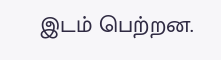இடம் பெற்றன.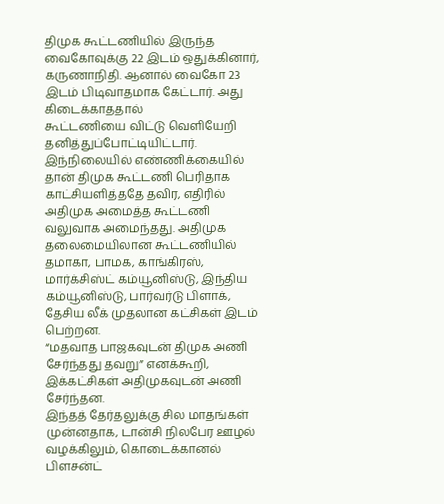திமுக கூட்டணியில் இருந்த வைகோவுக்கு 22 இடம் ஒதுக்கினார், கருணாநிதி. ஆனால் வைகோ 23 இடம் பிடிவாதமாக கேட்டார். அது கிடைக்காததால்
கூட்டணியை விட்டு வெளியேறி தனித்துப்போட்டியிட்டார்.
இந்நிலையில் எண்ணிக்கையில் தான் திமுக கூட்டணி பெரிதாக காட்சியளித்ததே தவிர, எதிரில் அதிமுக அமைத்த கூட்டணி வலுவாக அமைந்தது. அதிமுக தலைமையிலான கூட்டணியில் தமாகா, பாமக, காங்கிரஸ், மார்க்சிஸ்ட் கம்யூனிஸ்டு, இந்திய கம்யூனிஸ்டு, பார்வர்டு பிளாக்,
தேசிய லீக் முதலான கட்சிகள் இடம் பெற்றன.
“மதவாத பாஜகவுடன் திமுக அணி சேர்ந்தது தவறு” எனக்கூறி, இக்கட்சிகள் அதிமுகவுடன் அணி சேர்ந்தன.
இந்தத் தேர்தலுக்கு சில மாதங்கள் முன்னதாக, டான்சி நிலபேர ஊழல் வழக்கிலும், கொடைக்கானல் பிளசன்ட்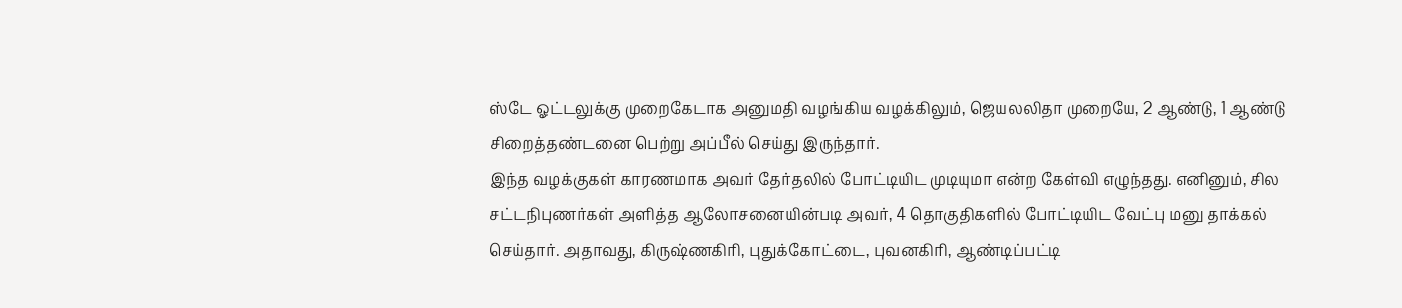ஸ்டே ஓட்டலுக்கு முறைகேடாக அனுமதி வழங்கிய வழக்கிலும், ஜெயலலிதா முறையே, 2 ஆண்டு, 1 ஆண்டு
சிறைத்தண்டனை பெற்று அப்பீல் செய்து இருந்தார்.
இந்த வழக்குகள் காரணமாக அவர் தேர்தலில் போட்டியிட முடியுமா என்ற கேள்வி எழுந்தது. எனினும், சில சட்டநிபுணர்கள் அளித்த ஆலோசனையின்படி அவர், 4 தொகுதிகளில் போட்டியிட வேட்பு மனு தாக்கல்
செய்தார். அதாவது, கிருஷ்ணகிரி, புதுக்கோட்டை, புவனகிரி, ஆண்டிப்பட்டி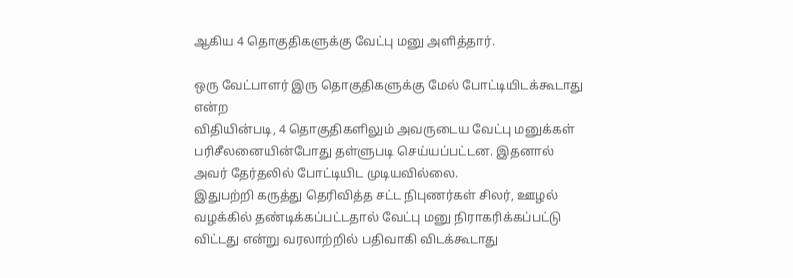ஆகிய 4 தொகுதிகளுக்கு வேட்பு மனு அளித்தார்.

ஒரு வேட்பாளர் இரு தொகுதிகளுக்கு மேல் போட்டியிடக்கூடாது என்ற
விதியின்படி, 4 தொகுதிகளிலும் அவருடைய வேட்பு மனுக்கள்
பரிசீலனையின்போது தள்ளுபடி செய்யப்பட்டன. இதனால் அவர் தேர்தலில் போட்டியிட முடியவில்லை.
இதுபற்றி கருத்து தெரிவித்த சட்ட நிபுணர்கள் சிலர், ஊழல் வழக்கில் தண்டிக்கப்பட்டதால் வேட்பு மனு நிராகரிக்கப்பட்டு விட்டது என்று வரலாற்றில் பதிவாகி விடக்கூடாது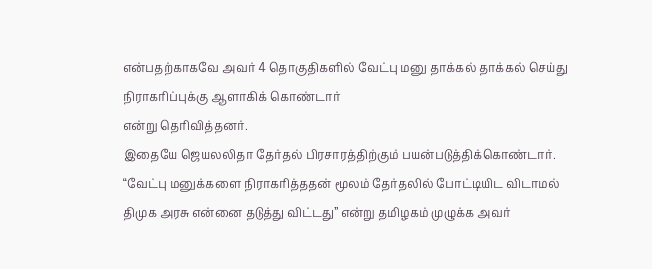என்பதற்காகவே அவர் 4 தொகுதிகளில் வேட்பு மனு தாக்கல் தாக்கல் செய்து நிராகரிப்புக்கு ஆளாகிக் கொண்டார்
என்று தெரிவித்தனர்.
இதையே ஜெயலலிதா தேர்தல் பிரசாரத்திற்கும் பயன்படுத்திக்கொண்டார்.
“வேட்பு மனுக்களை நிராகரித்ததன் மூலம் தேர்தலில் போட்டியிட விடாமல் திமுக அரசு என்னை தடுத்து விட்டது” என்று தமிழகம் முழுக்க அவர்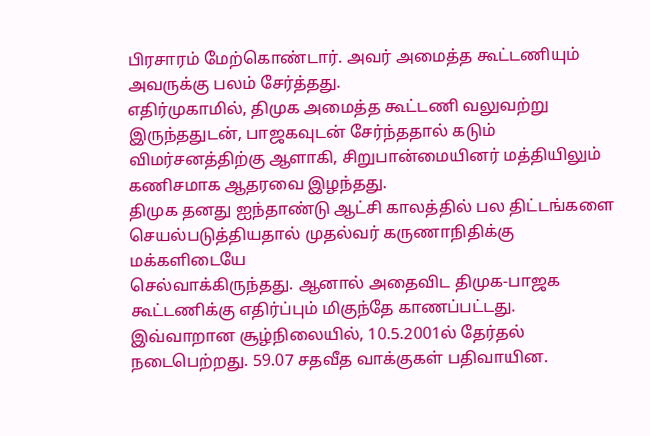பிரசாரம் மேற்கொண்டார். அவர் அமைத்த கூட்டணியும் அவருக்கு பலம் சேர்த்தது.
எதிர்முகாமில், திமுக அமைத்த கூட்டணி வலுவற்று இருந்ததுடன், பாஜகவுடன் சேர்ந்ததால் கடும் விமர்சனத்திற்கு ஆளாகி, சிறுபான்மையினர் மத்தியிலும் கணிசமாக ஆதரவை இழந்தது.
திமுக தனது ஐந்தாண்டு ஆட்சி காலத்தில் பல திட்டங்களை
செயல்படுத்தியதால் முதல்வர் கருணாநிதிக்கு மக்களிடையே
செல்வாக்கிருந்தது. ஆனால் அதைவிட திமுக-பாஜக கூட்டணிக்கு எதிர்ப்பும் மிகுந்தே காணப்பட்டது.
இவ்வாறான சூழ்நிலையில், 10.5.2001ல் தேர்தல் நடைபெற்றது. 59.07 சதவீத வாக்குகள் பதிவாயின.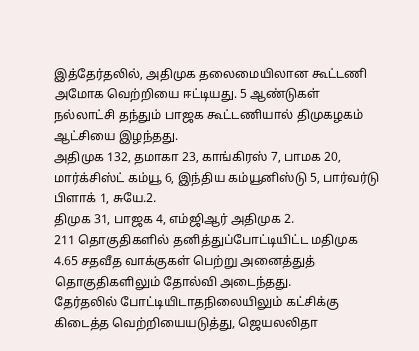இத்தேர்தலில், அதிமுக தலைமையிலான கூட்டணி அமோக வெற்றியை ஈட்டியது. 5 ஆண்டுகள் நல்லாட்சி தந்தும் பாஜக கூட்டணியால் திமுகழகம் ஆட்சியை இழந்தது.
அதிமுக 132, தமாகா 23, காங்கிரஸ் 7, பாமக 20, மார்க்சிஸ்ட் கம்யூ 6, இந்திய கம்யூனிஸ்டு 5, பார்வர்டு பிளாக் 1, சுயே.2.
திமுக 31, பாஜக 4, எம்ஜிஆர் அதிமுக 2.
211 தொகுதிகளில் தனித்துப்போட்டியிட்ட மதிமுக 4.65 சதவீத வாக்குகள் பெற்று அனைத்துத் தொகுதிகளிலும் தோல்வி அடைந்தது.
தேர்தலில் போட்டியிடாதநிலையிலும் கட்சிக்கு கிடைத்த வெற்றியையடுத்து, ஜெயலலிதா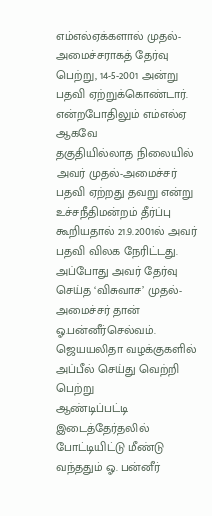எம்எல்ஏக்களால் முதல்-அமைச்சராகத் தேர்வு பெற்று, 14-5-2001 அன்று பதவி ஏற்றுக்கொண்டார். என்றபோதிலும் எம்எல்ஏ ஆகவே
தகுதியில்லாத நிலையில் அவர் முதல்-அமைச்சர் பதவி ஏற்றது தவறு என்று உச்சநீதிமன்றம் தீர்ப்பு கூறியதால் 21.9.2001ல் அவர் பதவி விலக நேரிட்டது. அப்போது அவர் தேர்வு செய்த ‘விசுவாச’ முதல்-அமைச்சர் தான் ஓ.பன்னீர்செல்வம். ஜெயயலிதா வழக்குகளில் அப்பீல் செய்து வெற்றி பெற்று
ஆண்டிப்பட்டி இடைத்தேர்தலில் போட்டியிட்டு மீண்டு வந்ததும் ஓ. பன்னீர்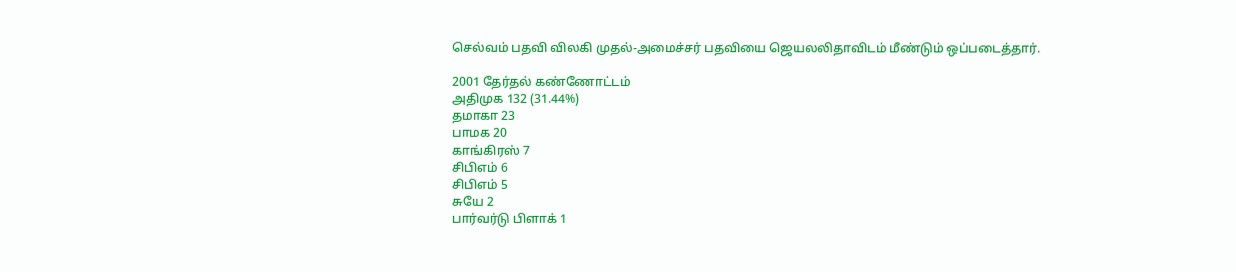செல்வம் பதவி விலகி முதல்-அமைச்சர் பதவியை ஜெயலலிதாவிடம் மீண்டும் ஒப்படைத்தார்.

2001 தேர்தல் கண்ணோட்டம்
அதிமுக 132 (31.44%)
தமாகா 23
பாமக 20
காங்கிரஸ் 7
சிபிஎம் 6
சிபிஎம் 5
சுயே 2
பார்வர்டு பிளாக் 1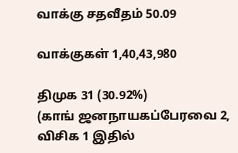வாக்கு சதவீதம் 50.09

வாக்குகள் 1,40,43,980

திமுக 31 (30.92%)
(காங் ஜனநாயகப்பேரவை 2, விசிக 1 இதில்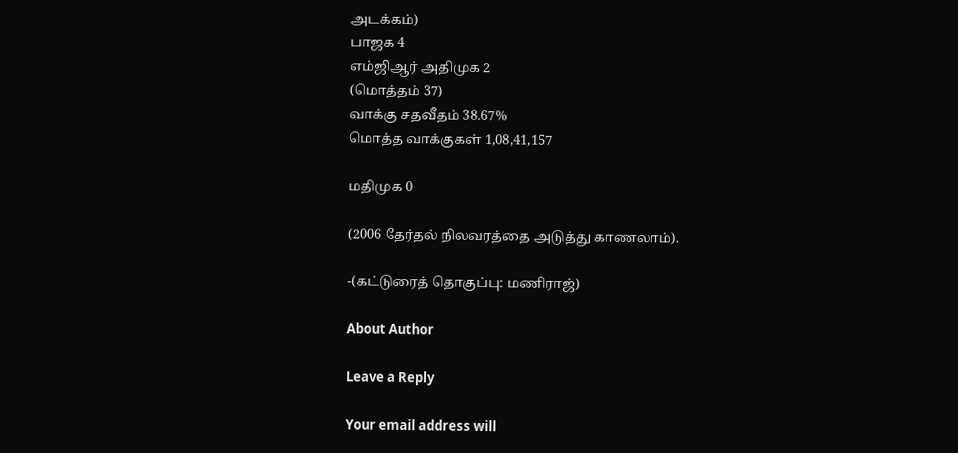அடக்கம்)
பாஜக 4
எம்ஜிஆர் அதிமுக 2
(மொத்தம் 37)
வாக்கு சதவீதம் 38.67%
மொத்த வாக்குகள் 1,08,41,157

மதிமுக 0

(2006 தேர்தல் நிலவரத்தை அடுத்து காணலாம்).

-(கட்டுரைத் தொகுப்பு: மணிராஜ்)

About Author

Leave a Reply

Your email address will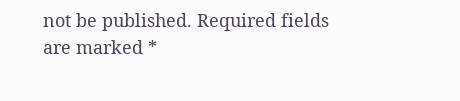not be published. Required fields are marked *